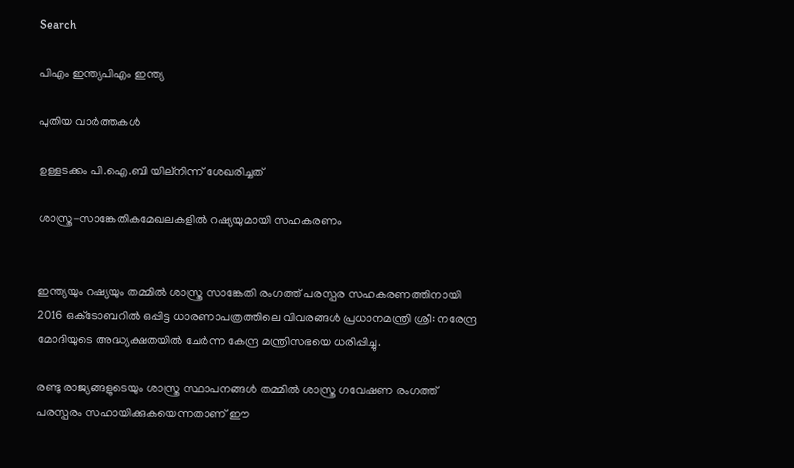Search

പിഎം ഇന്ത്യപിഎം ഇന്ത്യ

പുതിയ വാർത്തകൾ

ഉള്ളടക്കം പി.ഐ.ബി യില്നിന്ന് ശേഖരിച്ചത്

ശാസ്ത്ര-സാങ്കേതികമേഖലകളില്‍ റഷ്യയുമായി സഹകരണം


ഇന്ത്യയും റഷ്യയും തമ്മില്‍ ശാസ്ത്ര സാങ്കേതി രംഗത്ത് പരസ്പര സഹകരണത്തിനായി 2016 ഒക്‌ടോബറില്‍ ഒപ്പിട്ട ധാരണാപത്രത്തിലെ വിവരങ്ങള്‍ പ്രധാനമന്ത്രി ശ്രീ: നരേന്ദ്ര മോദിയുടെ അദ്ധ്യക്ഷതയില്‍ ചേര്‍ന്ന കേന്ദ്ര മന്ത്രിസഭയെ ധരിപ്പിച്ചു.

രണ്ടു രാജ്യങ്ങളുടെയും ശാസ്ത്ര സ്ഥാപനങ്ങള്‍ തമ്മില്‍ ശാസ്ത്ര ഗവേഷണ രംഗത്ത് പരസ്പരം സഹായിക്കുകയെന്നതാണ് ഈ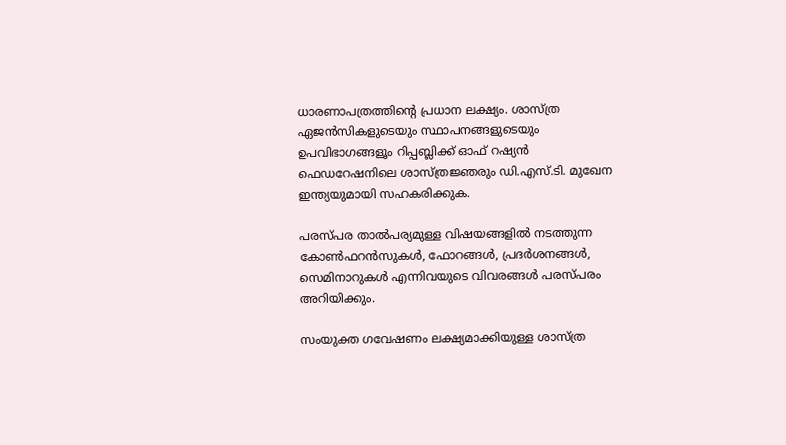ധാരണാപത്രത്തിന്റെ പ്രധാന ലക്ഷ്യം. ശാസ്ത്ര ഏജന്‍സികളുടെയും സ്ഥാപനങ്ങളുടെയും ഉപവിഭാഗങ്ങളൂം റിപ്പബ്ലിക്ക് ഓഫ് റഷ്യന്‍ ഫെഡറേഷനിലെ ശാസ്ത്രജ്ഞരും ഡി.എസ്.ടി. മുഖേന ഇന്ത്യയുമായി സഹകരിക്കുക.

പരസ്പര താല്‍പര്യമുള്ള വിഷയങ്ങളില്‍ നടത്തുന്ന കോണ്‍ഫറന്‍സുകള്‍, ഫോറങ്ങള്‍, പ്രദര്‍ശനങ്ങള്‍, സെമിനാറുകള്‍ എന്നിവയുടെ വിവരങ്ങള്‍ പരസ്പരം അറിയിക്കും.

സംയുക്ത ഗവേഷണം ലക്ഷ്യമാക്കിയുള്ള ശാസ്ത്ര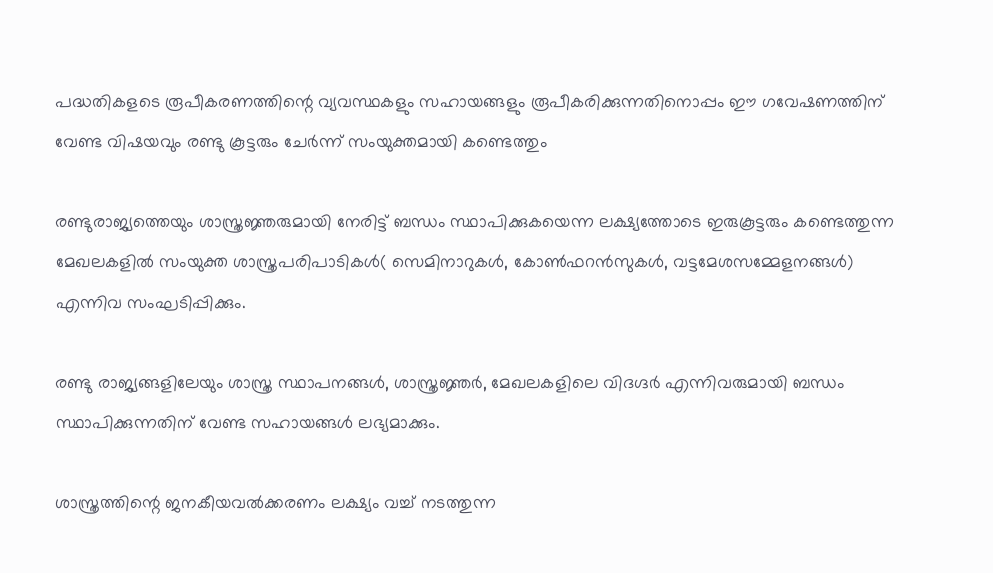പദ്ധതികളടെ രൂപീകരണത്തിന്റെ വ്യവസ്ഥകളും സഹായങ്ങളും രൂപീകരിക്കുന്നതിനൊപ്പം ഈ ഗവേഷണത്തിന് വേണ്ട വിഷയവും രണ്ടു കൂട്ടരും ചേര്‍ന്ന് സംയുക്തമായി കണ്ടെത്തും

രണ്ടുരാജ്യത്തെയും ശാസ്ത്രജ്ഞരുമായി നേരിട്ട് ബന്ധം സ്ഥാപിക്കുകയെന്ന ലക്ഷ്യത്തോടെ ഇരുകൂട്ടരും കണ്ടെത്തുന്ന മേഖലകളില്‍ സംയുക്ത ശാസ്ത്രപരിപാടികള്‍( സെമിനാറുകള്‍, കോണ്‍ഫറന്‍സുകള്‍, വട്ടമേശസമ്മേളനങ്ങള്‍) എന്നിവ സംഘടിപ്പിക്കും.

രണ്ടു രാജ്യങ്ങളിലേയും ശാസ്ത്ര സ്ഥാപനങ്ങള്‍, ശാസ്ത്രജ്ഞര്‍, മേഖലകളിലെ വിദഗ്ദര്‍ എന്നിവരുമായി ബന്ധം സ്ഥാപിക്കുന്നതിന് വേണ്ട സഹായങ്ങള്‍ ലഭ്യമാക്കും.

ശാസ്ത്രത്തിന്റെ ജനകീയവല്‍ക്കരണം ലക്ഷ്യം വച്ച് നടത്തുന്ന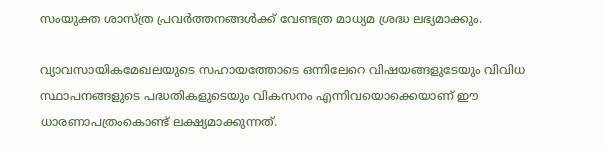സംയുക്ത ശാസ്ത്ര പ്രവര്‍ത്തനങ്ങള്‍ക്ക് വേണ്ടത്ര മാധ്യമ ശ്രദ്ധ ലഭ്യമാക്കും.

വ്യാവസായികമേഖലയുടെ സഹായത്തോടെ ഒന്നിലേറെ വിഷയങ്ങളുടേയും വിവിധ സ്ഥാപനങ്ങളുടെ പദ്ധതികളുടെയും വികസനം എന്നിവയൊക്കെയാണ് ഈ ധാരണാപത്രംകൊണ്ട് ലക്ഷ്യമാക്കുന്നത്.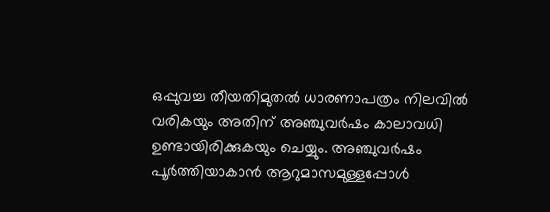ഒപ്പുവച്ച തീയതിമുതല്‍ ധാരണാപത്രം നിലവില്‍ വരികയും അതിന് അഞ്ചുവര്‍ഷം കാലാവധി ഉണ്ടായിരിക്കുകയും ചെയ്യും. അഞ്ചുവര്‍ഷം പൂര്‍ത്തിയാകാന്‍ ആറുമാസമുള്ളപ്പോള്‍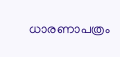ധാരണാപത്രം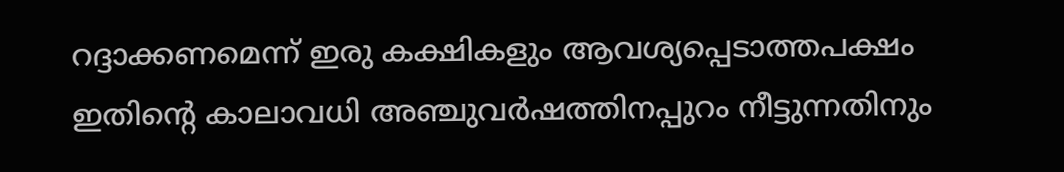റദ്ദാക്കണമെന്ന് ഇരു കക്ഷികളും ആവശ്യപ്പെടാത്തപക്ഷം ഇതിന്റെ കാലാവധി അഞ്ചുവര്‍ഷത്തിനപ്പുറം നീട്ടുന്നതിനും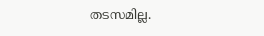തടസമില്ല.